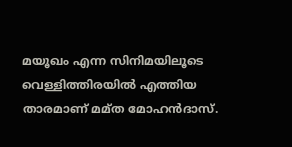മയൂഖം എന്ന സിനിമയിലൂടെ വെള്ളിത്തിരയിൽ എത്തിയ താരമാണ് മമ്ത മോഹൻദാസ്.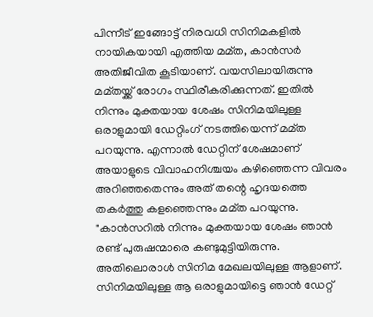പിന്നീട് ഇങ്ങോട്ട് നിരവധി സിനിമകളിൽ നായികയായി എത്തിയ മമ്ത, കാൻസർ അതിജീവിത കൂടിയാണ്. വയസിലായിരുന്നു മമ്തയ്ക്ക് രോഗം സ്ഥിരീകരിക്കുന്നത്. ഇതിൽ നിന്നും മുക്തയായ ശേഷം സിനിമയിലുള്ള ഒരാളുമായി ഡേറ്റിംഗ് നടത്തിയെന്ന് മമ്ത പറയുന്നു. എന്നാൽ ഡേറ്റിന് ശേഷമാണ് അയാളുടെ വിവാഹനിശ്ചയം കഴിഞ്ഞെന്ന വിവരം അറിഞ്ഞതെന്നും അത് തന്റെ ഹൃദയത്തെ തകർത്തു കളഞ്ഞെന്നും മമ്ത പറയുന്നു.
"കാൻസറിൽ നിന്നും മുക്തയായ ശേഷം ഞാൻ രണ്ട് പുരുഷന്മാരെ കണ്ടുമുട്ടിയിരുന്നു. അതിലൊരാൾ സിനിമ മേഖലയിലുള്ള ആളാണ്. സിനിമയിലുള്ള ആ ഒരാളുമായിട്ടെ ഞാൻ ഡേറ്റ്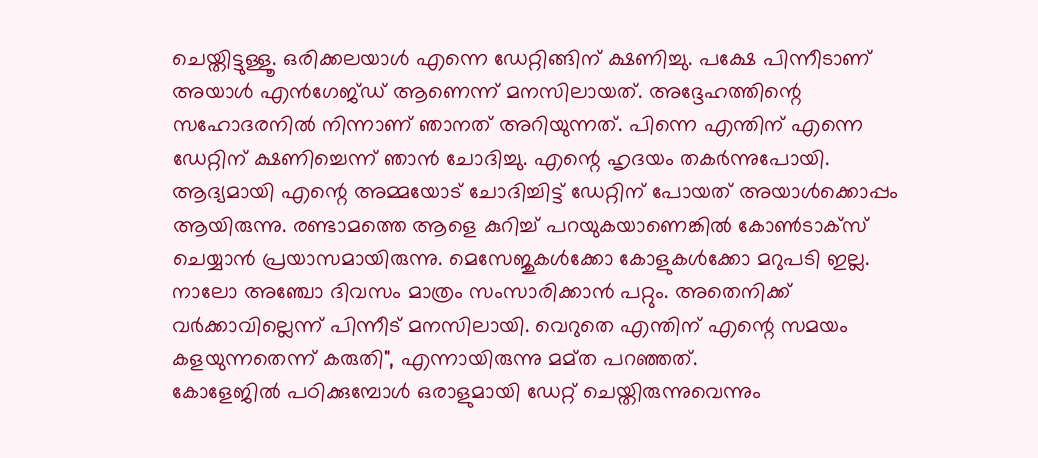ചെയ്തിട്ടുള്ളൂ. ഒരിക്കലയാൾ എന്നെ ഡേറ്റിങ്ങിന് ക്ഷണിച്ചു. പക്ഷേ പിന്നീടാണ് അയാൾ എൻഗേജ്ഡ് ആണെന്ന് മനസിലായത്. അദ്ദേഹത്തിന്റെ സഹോദരനിൽ നിന്നാണ് ഞാനത് അറിയുന്നത്. പിന്നെ എന്തിന് എന്നെ ഡേറ്റിന് ക്ഷണിച്ചെന്ന് ഞാൻ ചോദിച്ചു. എന്റെ ഹൃദയം തകർന്നുപോയി. ആദ്യമായി എന്റെ അമ്മയോട് ചോദിച്ചിട്ട് ഡേറ്റിന് പോയത് അയാൾക്കൊപ്പം ആയിരുന്നു. രണ്ടാമത്തെ ആളെ കുറിച്ച് പറയുകയാണെങ്കിൽ കോൺടാക്സ് ചെയ്യാൻ പ്രയാസമായിരുന്നു. മെസേജുകൾക്കോ കോളുകൾക്കോ മറുപടി ഇല്ല. നാലോ അഞ്ചോ ദിവസം മാത്രം സംസാരിക്കാൻ പറ്റും. അതെനിക്ക് വർക്കാവില്ലെന്ന് പിന്നീട് മനസിലായി. വെറുതെ എന്തിന് എന്റെ സമയം കളയുന്നതെന്ന് കരുതി", എന്നായിരുന്നു മമ്ത പറഞ്ഞത്.
കോളേജിൽ പഠിക്കുമ്പോൾ ഒരാളുമായി ഡേറ്റ് ചെയ്തിരുന്നുവെന്നും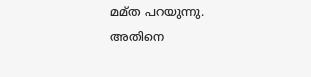മമ്ത പറയുന്നു. അതിനെ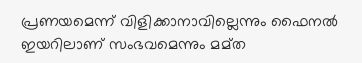പ്രണയമെന്ന് വിളിക്കാനാവില്ലെന്നും ഫൈനൽ ഇയറിലാണ് സംഭവമെന്നും മമ്ത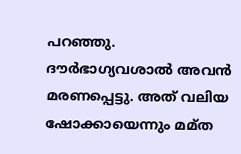പറഞ്ഞു. ദൗർഭാഗ്യവശാൽ അവൻ മരണപ്പെട്ടു. അത് വലിയ ഷോക്കായെന്നും മമ്ത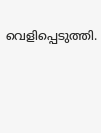വെളിപ്പെടുത്തി.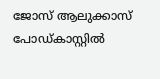ജോസ് ആലുക്കാസ് പോഡ്കാസ്റ്റിൽ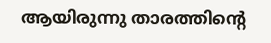ആയിരുന്നു താരത്തിന്റെ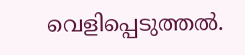വെളിപ്പെടുത്തൽ.